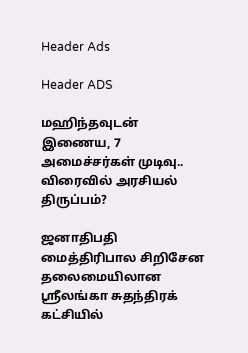Header Ads

Header ADS

மஹிந்தவுடன் இணைய, 7 அமைச்சர்கள் முடிவு.. விரைவில் அரசியல் திருப்பம்?

ஜனாதிபதி மைத்திரிபால சிறிசேன தலைமையிலான ஸ்ரீலங்கா சுதந்திரக் கட்சியில்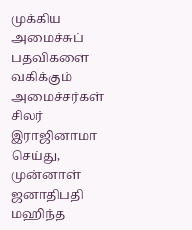முக்கிய அமைச்சுப் பதவிகளை வகிக்கும் அமைச்சர்கள் சிலர் இராஜினாமா செய்து, முன்னாள் ஜனாதிபதி மஹிந்த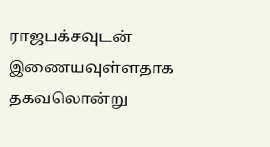ராஜபக்சவுடன் இணையவுள்ளதாக தகவலொன்று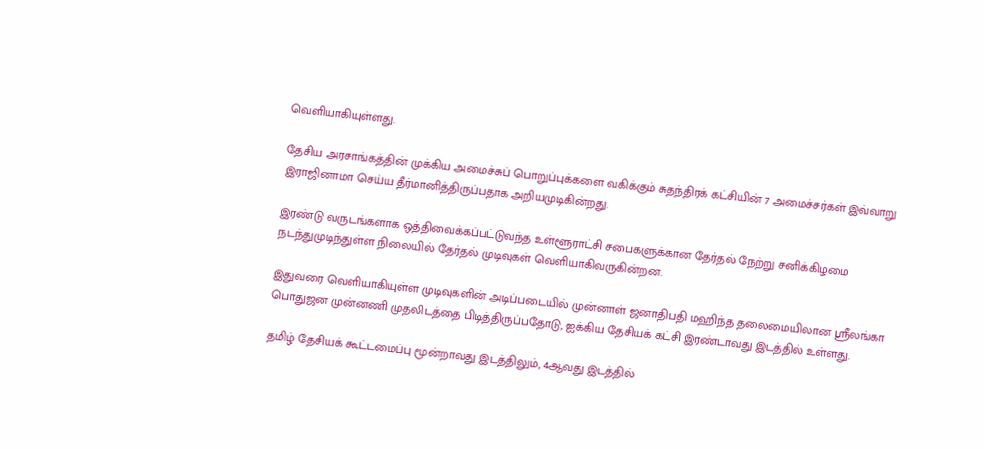வெளியாகியுள்ளது.

தேசிய அரசாங்கத்தின் முக்கிய அமைச்சுப் பொறுப்புக்களை வகிக்கும் சுதந்திரக் கட்சியின் 7 அமைச்சர்கள் இவ்வாறு இராஜினாமா செய்ய தீர்மானித்திருப்பதாக அறியமுடிகின்றது.

இரண்டு வருடங்களாக ஒத்திவைக்கப்பட்டுவந்த உள்ளூராட்சி சபைகளுக்கான தேர்தல் நேற்று சனிக்கிழமை நடந்துமுடிந்துள்ள நிலையில் தேர்தல் முடிவுகள் வெளியாகிவருகின்றன.

இதுவரை வெளியாகியுள்ள முடிவுகளின் அடிப்படையில் முன்னாள் ஜனாதிபதி மஹிந்த தலைமையிலான ஸ்ரீலங்கா பொதுஜன முன்னணி முதலிடத்தை பிடித்திருப்பதோடு, ஐக்கிய தேசியக் கட்சி இரண்டாவது இடத்தில் உள்ளது.

தமிழ் தேசியக் கூட்டமைப்பு மூன்றாவது இடத்திலும், 4ஆவது இடத்தில்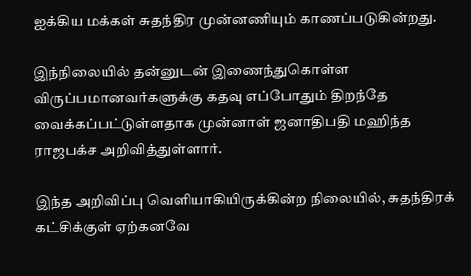ஐக்கிய மக்கள் சுதந்திர முன்னணியும் காணப்படுகின்றது.

இந்நிலையில் தன்னுடன் இணைந்துகொள்ள விருப்பமானவர்களுக்கு கதவு எப்போதும் திறந்தே வைக்கப்பட்டுள்ளதாக முன்னாள் ஜனாதிபதி மஹிந்த ராஜபக்ச அறிவித்துள்ளார்.

இந்த அறிவிப்பு வெளியாகியிருக்கின்ற நிலையில், சுதந்திரக் கட்சிக்குள் ஏற்கனவே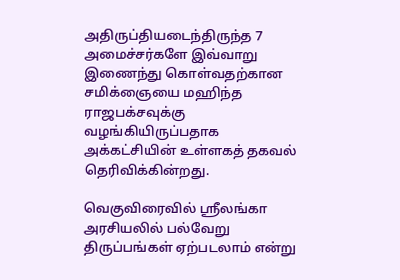அதிருப்தியடைந்திருந்த 7 அமைச்சர்களே இவ்வாறு இணைந்து கொள்வதற்கான சமிக்ஞையை மஹிந்த ராஜபக்சவுக்கு வழங்கியிருப்பதாக அக்கட்சியின் உள்ளகத் தகவல் தெரிவிக்கின்றது.

வெகுவிரைவில் ஸ்ரீலங்கா அரசியலில் பல்வேறு திருப்பங்கள் ஏற்படலாம் என்று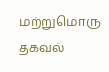மற்றுமொரு தகவல்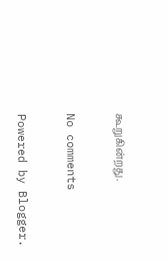கூறுகின்றது.

No comments

Powered by Blogger.